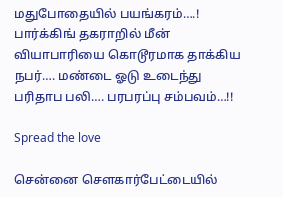மதுபோதையில் பயங்கரம்….! பார்க்கிங் தகராறில் மீன் வியாபாரியை கொடூரமாக தாக்கிய நபர்…. மண்டை ஓடு உடைந்து பரிதாப பலி…. பரபரப்பு சம்பவம்…!!

Spread the love

சென்னை சௌகார்பேட்டையில்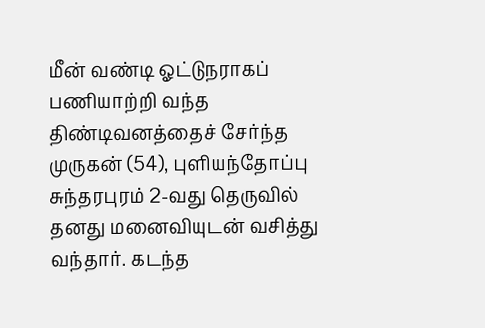மீன் வண்டி ஓட்டுநராகப் பணியாற்றி வந்த திண்டிவனத்தைச் சேர்ந்த முருகன் (54), புளியந்தோப்பு சுந்தரபுரம் 2-வது தெருவில் தனது மனைவியுடன் வசித்து வந்தார். கடந்த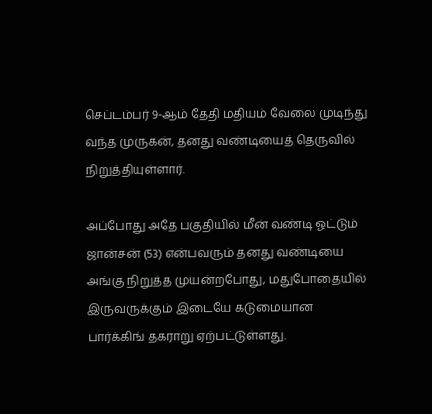செப்டம்பர் 9-ஆம் தேதி மதியம் வேலை முடிந்து வந்த முருகன், தனது வண்டியைத் தெருவில் நிறுத்தியுள்ளார்.

அப்போது அதே பகுதியில் மீன் வண்டி ஓட்டும் ஜான்சன் (53) என்பவரும் தனது வண்டியை அங்கு நிறுத்த முயன்றபோது, மதுபோதையில் இருவருக்கும் இடையே கடுமையான பார்க்கிங் தகராறு ஏற்பட்டுள்ளது.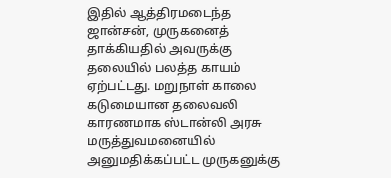இதில் ஆத்திரமடைந்த ஜான்சன், முருகனைத் தாக்கியதில் அவருக்கு தலையில் பலத்த காயம் ஏற்பட்டது. மறுநாள் காலை கடுமையான தலைவலி காரணமாக ஸ்டான்லி அரசு மருத்துவமனையில் அனுமதிக்கப்பட்ட முருகனுக்கு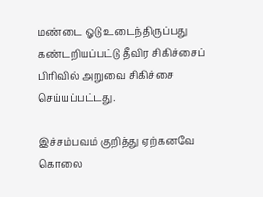மண்டை ஓடு உடைந்திருப்பது கண்டறியப்பட்டு தீவிர சிகிச்சைப் பிரிவில் அறுவை சிகிச்சை செய்யப்பட்டது.

இச்சம்பவம் குறித்து ஏற்கனவே கொலை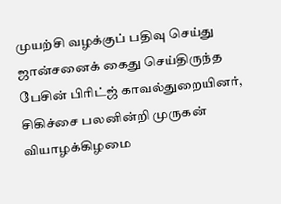முயற்சி வழக்குப் பதிவு செய்து ஜான்சனைக் கைது செய்திருந்த பேசின் பிரிட்ஜ் காவல்துறையினர், சிகிச்சை பலனின்றி முருகன் வியாழக்கிழமை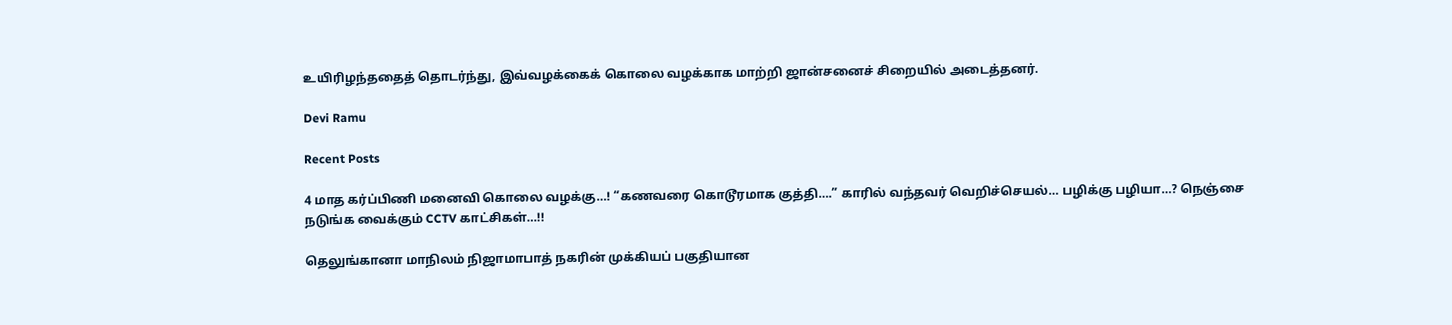உயிரிழந்ததைத் தொடர்ந்து, இவ்வழக்கைக் கொலை வழக்காக மாற்றி ஜான்சனைச் சிறையில் அடைத்தனர்.

Devi Ramu

Recent Posts

4 மாத கர்ப்பிணி மனைவி கொலை வழக்கு…! “கணவரை கொடூரமாக குத்தி….” காரில் வந்தவர் வெறிச்செயல்… பழிக்கு பழியா…? நெஞ்சை நடுங்க வைக்கும் CCTV காட்சிகள்…!!

தெலுங்கானா மாநிலம் நிஜாமாபாத் நகரின் முக்கியப் பகுதியான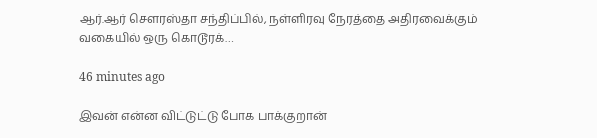ஆர்.ஆர் சௌரஸ்தா சந்திப்பில், நள்ளிரவு நேரத்தை அதிரவைக்கும் வகையில் ஒரு கொடூரக்…

46 minutes ago

இவன் என்ன விட்டுட்டு போக பாக்குறான்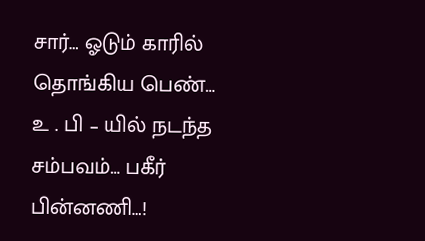சார்… ஓடும் காரில் தொங்கிய பெண்… உ . பி – யில் நடந்த சம்பவம்… பகீர் பின்னணி…!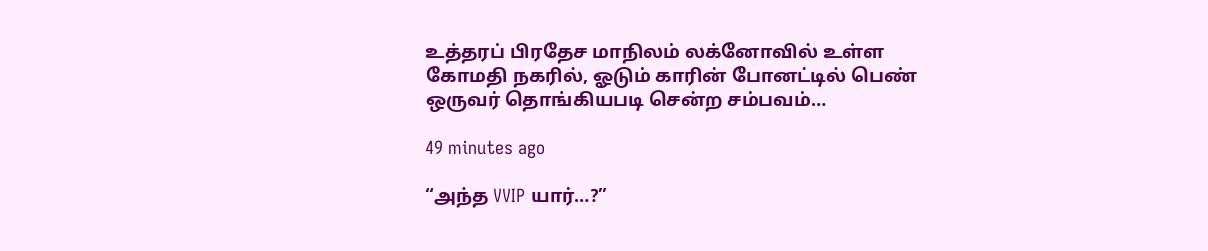உத்தரப் பிரதேச மாநிலம் லக்னோவில் உள்ள கோமதி நகரில், ஓடும் காரின் போனட்டில் பெண் ஒருவர் தொங்கியபடி சென்ற சம்பவம்…

49 minutes ago

“அந்த VVIP யார்…?”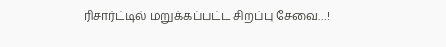ரிசார்ட்டில் மறுக்கப்பட்ட சிறப்பு சேவை…!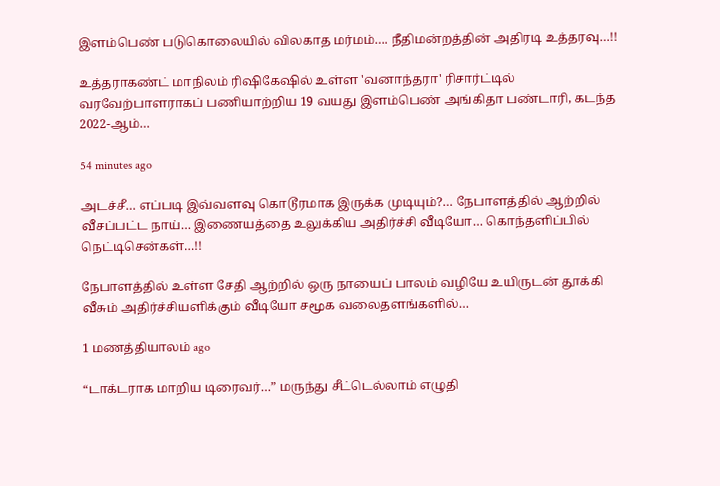இளம்பெண் படுகொலையில் விலகாத மர்மம்…. நீதிமன்றத்தின் அதிரடி உத்தரவு…!!

உத்தராகண்ட் மாநிலம் ரிஷிகேஷில் உள்ள 'வனாந்தரா' ரிசார்ட்டில் வரவேற்பாளராகப் பணியாற்றிய 19 வயது இளம்பெண் அங்கிதா பண்டாரி, கடந்த 2022-ஆம்…

54 minutes ago

அடச்சீ… எப்படி இவ்வளவு கொடூரமாக இருக்க முடியும்?… நேபாளத்தில் ஆற்றில் வீசப்பட்ட நாய்… இணையத்தை உலுக்கிய அதிர்ச்சி வீடியோ… கொந்தளிப்பில் நெட்டிசென்கள்…!!

நேபாளத்தில் உள்ள சேதி ஆற்றில் ஒரு நாயைப் பாலம் வழியே உயிருடன் தூக்கி வீசும் அதிர்ச்சியளிக்கும் வீடியோ சமூக வலைதளங்களில்…

1 மணத்தியாலம் ago

“டாக்டராக மாறிய டிரைவர்…” மருந்து சீட்டெல்லாம் எழுதி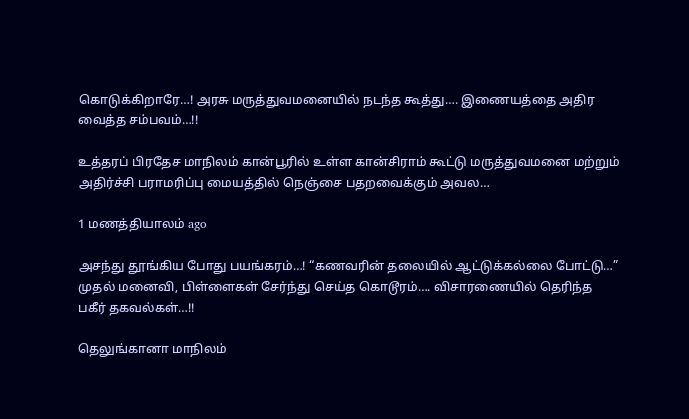கொடுக்கிறாரே…! அரசு மருத்துவமனையில் நடந்த கூத்து…. இணையத்தை அதிர வைத்த சம்பவம்…!!

உத்தரப் பிரதேச மாநிலம் கான்பூரில் உள்ள கான்சிராம் கூட்டு மருத்துவமனை மற்றும் அதிர்ச்சி பராமரிப்பு மையத்தில் நெஞ்சை பதறவைக்கும் அவல…

1 மணத்தியாலம் ago

அசந்து தூங்கிய போது பயங்கரம்…! “கணவரின் தலையில் ஆட்டுக்கல்லை போட்டு…” முதல் மனைவி, பிள்ளைகள் சேர்ந்து செய்த கொடூரம்…. விசாரணையில் தெரிந்த பகீர் தகவல்கள்…!!

தெலுங்கானா மாநிலம்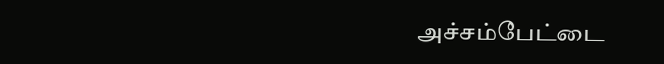அச்சம்பேட்டை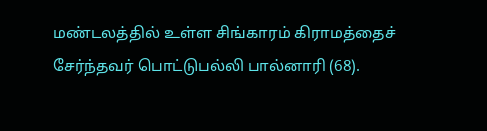மண்டலத்தில் உள்ள சிங்காரம் கிராமத்தைச் சேர்ந்தவர் பொட்டுபல்லி பால்னாரி (68).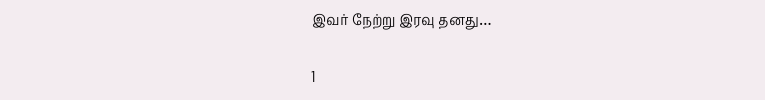இவர் நேற்று இரவு தனது…

1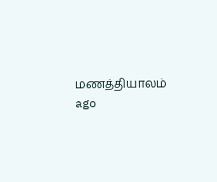மணத்தியாலம் ago